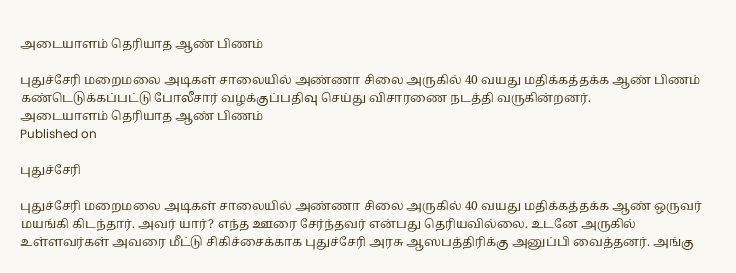அடையாளம் தெரியாத ஆண் பிணம்

புதுச்சேரி மறைமலை அடிகள் சாலையில் அண்ணா சிலை அருகில் 40 வயது மதிக்கத்தக்க ஆண் பிணம் கண்டெடுக்கப்பட்டு போலீசார் வழக்குப்பதிவு செய்து விசாரணை நடத்தி வருகின்றனர்.
அடையாளம் தெரியாத ஆண் பிணம்
Published on

புதுச்சேரி

புதுச்சேரி மறைமலை அடிகள் சாலையில் அண்ணா சிலை அருகில் 40 வயது மதிக்கத்தக்க ஆண் ஒருவர் மயங்கி கிடந்தார். அவர் யார்? எந்த ஊரை சேர்ந்தவர் என்பது தெரியவில்லை. உடனே அருகில் உள்ளவர்கள் அவரை மீட்டு சிகிச்சைக்காக புதுச்சேரி அரசு ஆஸபத்திரிக்கு அனுப்பி வைத்தனர். அங்கு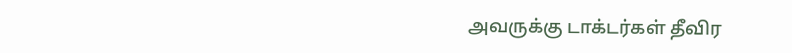அவருக்கு டாக்டர்கள் தீவிர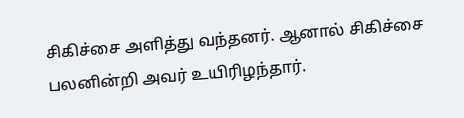சிகிச்சை அளித்து வந்தனர். ஆனால் சிகிச்சை பலனின்றி அவர் உயிரிழந்தார்.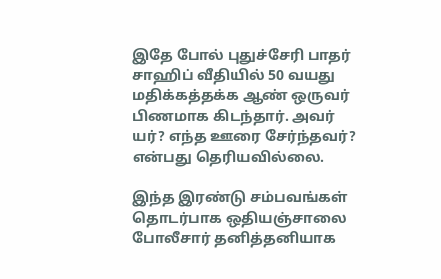இதே போல் புதுச்சேரி பாதர் சாஹிப் வீதியில் 50 வயது மதிக்கத்தக்க ஆண் ஒருவர் பிணமாக கிடந்தார். அவர் யர்? எந்த ஊரை சேர்ந்தவர்? என்பது தெரியவில்லை.

இந்த இரண்டு சம்பவங்கள் தொடர்பாக ஒதியஞ்சாலை போலீசார் தனித்தனியாக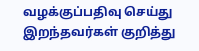வழக்குப்பதிவு செய்து இறந்தவர்கள் குறித்து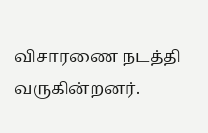விசாரணை நடத்தி வருகின்றனர்.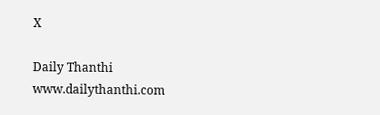X

Daily Thanthi
www.dailythanthi.com